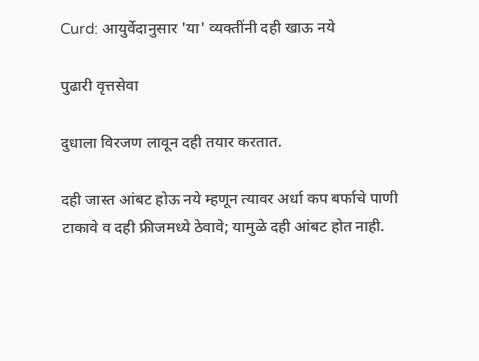Curd: आयुर्वेदानुसार 'या' व्यक्तींनी दही खाऊ नये

पुढारी वृत्तसेवा

दुधाला विरजण लावून दही तयार करतात.

दही जास्त आंबट होऊ नये म्हणून त्यावर अर्धा कप बर्फाचे पाणी टाकावे व दही फ्रीजमध्ये ठेवावे; यामुळे दही आंबट होत नाही.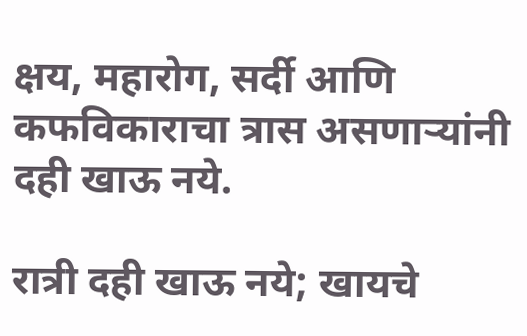क्षय, महारोग, सर्दी आणि कफविकाराचा त्रास असणाऱ्यांनी दही खाऊ नये.

रात्री दही खाऊ नये; खायचे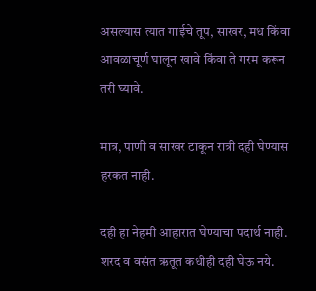असल्यास त्यात गाईचे तूप, साखर, मध किंवा आवळाचूर्ण घालून खावे किंवा ते गरम करून तरी घ्यावे.

मात्र, पाणी व साखर टाकून रात्री दही घेण्यास हरकत नाही.

दही हा नेहमी आहारात घेण्याचा पदार्थ नाही. शरद व वसंत ऋतूत कधीही दही घेऊ नये.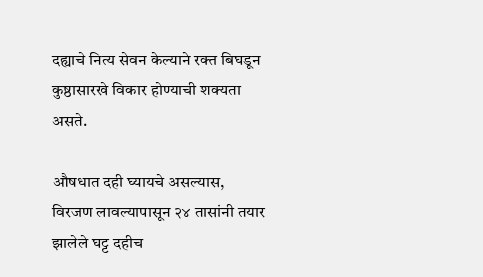दह्याचे नित्य सेवन केल्याने रक्त बिघडून कुष्ठासारखे विकार होण्याची शक्यता असते.

औषधात दही घ्यायचे असल्यास, विरजण लावल्यापासून २४ तासांनी तयार झालेले घट्ट दहीच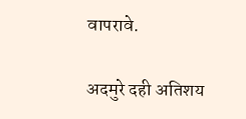वापरावे.

अदमुरे दही अतिशय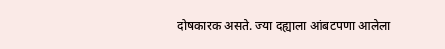दोषकारक असते. ज्या दह्याला आंबटपणा आलेला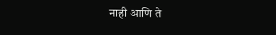नाही आणि ते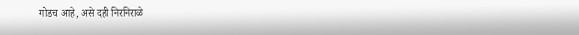गोडच आहे, असे दही निरनिराळे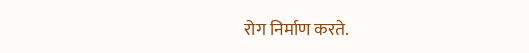रोग निर्माण करते.